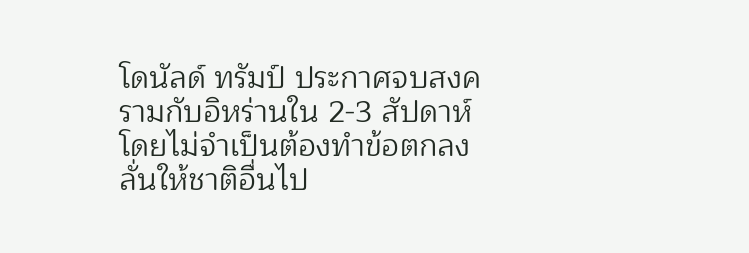โดนัลด์ ทรัมป์ ประกาศจบสงครามกับอิหร่านใน 2-3 สัปดาห์ โดยไม่จำเป็นต้องทำข้อตกลง ลั่นให้ชาติอื่นไป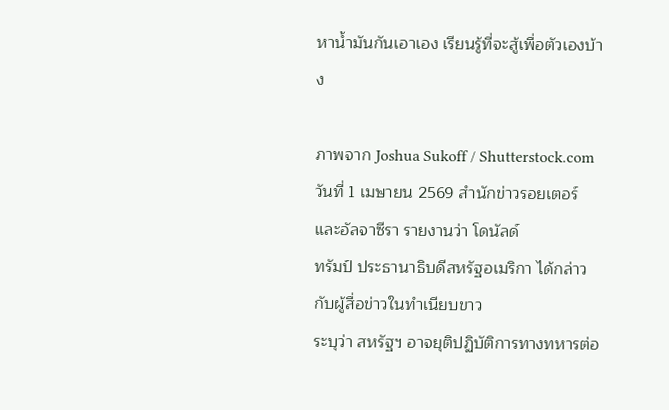หาน้ำมันกันเอาเอง เรียนรู้ที่จะสู้เพื่อตัวเองบ้าง

ภาพจาก Joshua Sukoff / Shutterstock.com
วันที่ 1 เมษายน 2569 สำนักข่าวรอยเตอร์ และอัลจาซีรา รายงานว่า โดนัลด์
ทรัมป์ ประธานาธิบดีสหรัฐอเมริกา ได้กล่าวกับผู้สื่อข่าวในทำเนียบขาว
ระบุว่า สหรัฐฯ อาจยุติปฏิบัติการทางทหารต่อ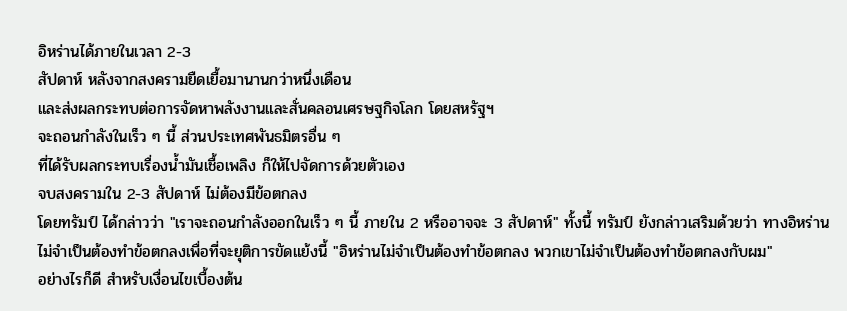อิหร่านได้ภายในเวลา 2-3
สัปดาห์ หลังจากสงครามยืดเยื้อมานานกว่าหนึ่งเดือน
และส่งผลกระทบต่อการจัดหาพลังงานและสั่นคลอนเศรษฐกิจโลก โดยสหรัฐฯ
จะถอนกำลังในเร็ว ๆ นี้ ส่วนประเทศพันธมิตรอื่น ๆ
ที่ได้รับผลกระทบเรื่องน้ำมันเชื้อเพลิง ก็ให้ไปจัดการด้วยตัวเอง
จบสงครามใน 2-3 สัปดาห์ ไม่ต้องมีข้อตกลง
โดยทรัมป์ ได้กล่าวว่า "เราจะถอนกำลังออกในเร็ว ๆ นี้ ภายใน 2 หรืออาจจะ 3 สัปดาห์" ทั้งนี้ ทรัมป์ ยังกล่าวเสริมด้วยว่า ทางอิหร่านไม่จำเป็นต้องทำข้อตกลงเพื่อที่จะยุติการขัดแย้งนี้ "อิหร่านไม่จำเป็นต้องทำข้อตกลง พวกเขาไม่จำเป็นต้องทำข้อตกลงกับผม"
อย่างไรก็ดี สำหรับเงื่อนไขเบื้องต้น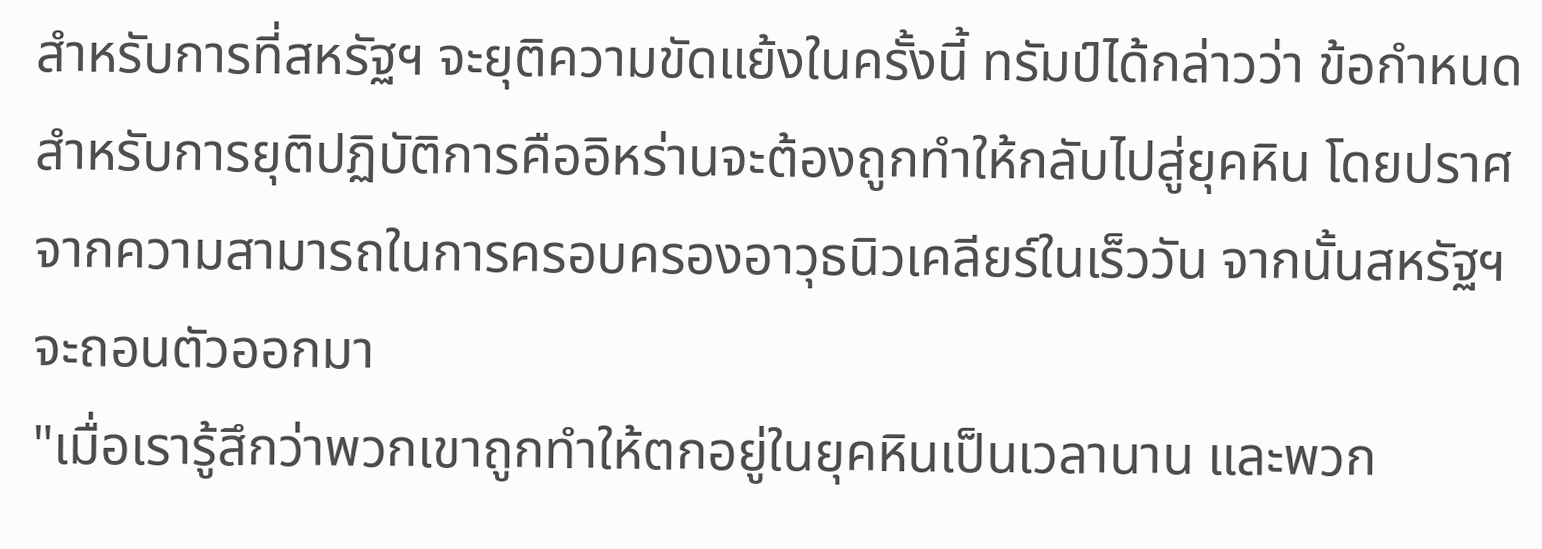สำหรับการที่สหรัฐฯ จะยุติความขัดแย้งในครั้งนี้ ทรัมป์ได้กล่าวว่า ข้อกำหนดสำหรับการยุติปฏิบัติการคืออิหร่านจะต้องถูกทำให้กลับไปสู่ยุคหิน โดยปราศจากความสามารถในการครอบครองอาวุธนิวเคลียร์ในเร็ววัน จากนั้นสหรัฐฯ จะถอนตัวออกมา
"เมื่อเรารู้สึกว่าพวกเขาถูกทำให้ตกอยู่ในยุคหินเป็นเวลานาน และพวก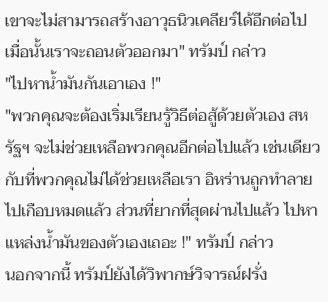เขาจะไม่สามารถสร้างอาวุธนิวเคลียร์ได้อีกต่อไป เมื่อนั้นเราจะถอนตัวออกมา" ทรัมป์ กล่าว
"ไปหาน้ำมันกันเอาเอง !"
"พวกคุณจะต้องเริ่มเรียนรู้วิธีต่อสู้ด้วยตัวเอง สหรัฐฯ จะไม่ช่วยเหลือพวกคุณอีกต่อไปแล้ว เช่นเดียวกับที่พวกคุณไม่ได้ช่วยเหลือเรา อิหร่านถูกทำลายไปเกือบหมดแล้ว ส่วนที่ยากที่สุดผ่านไปแล้ว ไปหาแหล่งน้ำมันของตัวเองเถอะ !" ทรัมป์ กล่าว
นอกจากนี้ ทรัมป์ยังได้วิพากษ์วิจารณ์ฝรั่ง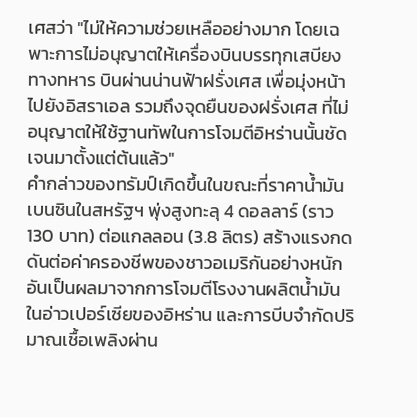เศสว่า "ไม่ให้ความช่วยเหลืออย่างมาก โดยเฉพาะการไม่อนุญาตให้เครื่องบินบรรทุกเสบียงทางทหาร บินผ่านน่านฟ้าฝรั่งเศส เพื่อมุ่งหน้าไปยังอิสราเอล รวมถึงจุดยืนของฝรั่งเศส ที่ไม่อนุญาตให้ใช้ฐานทัพในการโจมตีอิหร่านนั้นชัดเจนมาตั้งแต่ต้นแล้ว"
คำกล่าวของทรัมป์เกิดขึ้นในขณะที่ราคาน้ำมันเบนซินในสหรัฐฯ พุ่งสูงทะลุ 4 ดอลลาร์ (ราว 130 บาท) ต่อแกลลอน (3.8 ลิตร) สร้างแรงกดดันต่อค่าครองชีพของชาวอเมริกันอย่างหนัก อันเป็นผลมาจากการโจมตีโรงงานผลิตน้ำมันในอ่าวเปอร์เซียของอิหร่าน และการบีบจำกัดปริมาณเชื้อเพลิงผ่าน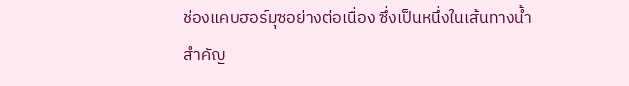ช่องแคบฮอร์มุซอย่างต่อเนื่อง ซึ่งเป็นหนึ่งในเส้นทางน้ำสำคัญ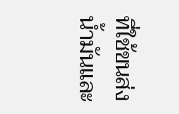ที่ใช้ขนส่งน้ำมันและ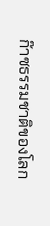ก๊าซธรรมชาติของโลก